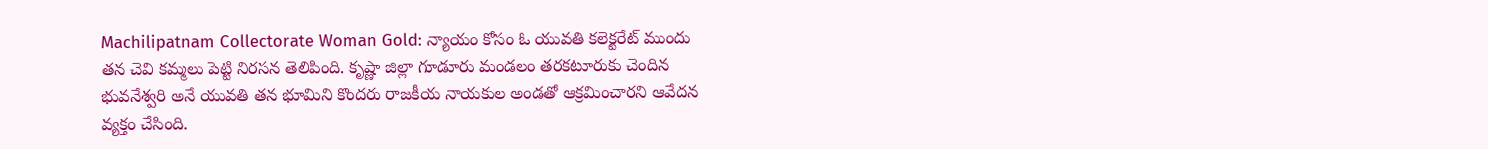Machilipatnam Collectorate Woman Gold: న్యాయం కోసం ఓ యువతి కలెక్టరేట్ ముందు తన చెవి కమ్మలు పెట్టి నిరసన తెలిపింది. కృష్ణా జిల్లా గూడూరు మండలం తరకటూరుకు చెందిన భువనేశ్వరి అనే యువతి తన భూమిని కొందరు రాజకీయ నాయకుల అండతో ఆక్రమించారని ఆవేదన వ్యక్తం చేసింది.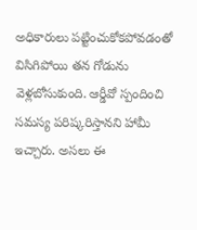అధికారులు పట్టించుకోకపోవడంతో విసిగిపోయి తన గోడును వెళ్లబోసుకుంది. ఆర్డీవో స్పందించి సమస్య పరిష్కరిస్తానని హామీ ఇచ్చారు. అసలు ఈ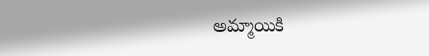అమ్మాయికి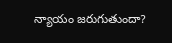న్యాయం జరుగుతుందా?